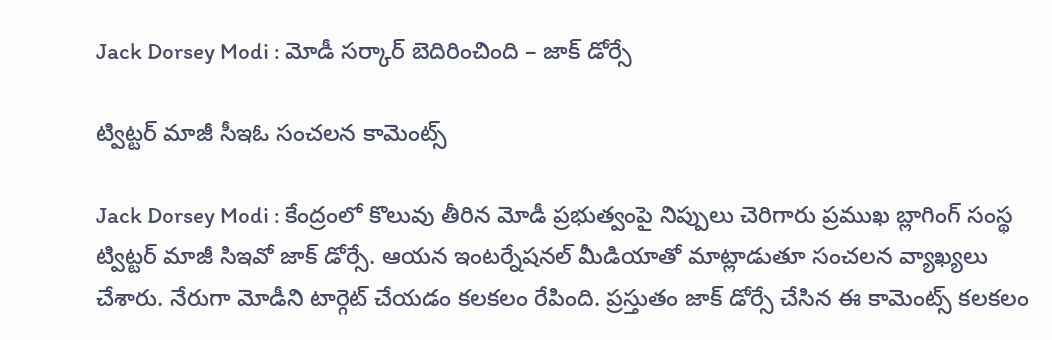Jack Dorsey Modi : మోడీ స‌ర్కార్ బెదిరించింది – జాక్ డోర్సే

ట్విట్ట‌ర్ మాజీ సీఇఓ సంచ‌ల‌న కామెంట్స్

Jack Dorsey Modi : కేంద్రంలో కొలువు తీరిన మోడీ ప్ర‌భుత్వంపై నిప్పులు చెరిగారు ప్ర‌ముఖ బ్లాగింగ్ సంస్థ ట్విట్ట‌ర్ మాజీ సిఇవో జాక్ డోర్సే. ఆయ‌న ఇంట‌ర్నేష‌న‌ల్ మీడియాతో మాట్లాడుతూ సంచ‌ల‌న వ్యాఖ్య‌లు చేశారు. నేరుగా మోడీని టార్గెట్ చేయ‌డం క‌ల‌క‌లం రేపింది. ప్ర‌స్తుతం జాక్ డోర్సే చేసిన ఈ కామెంట్స్ క‌ల‌క‌లం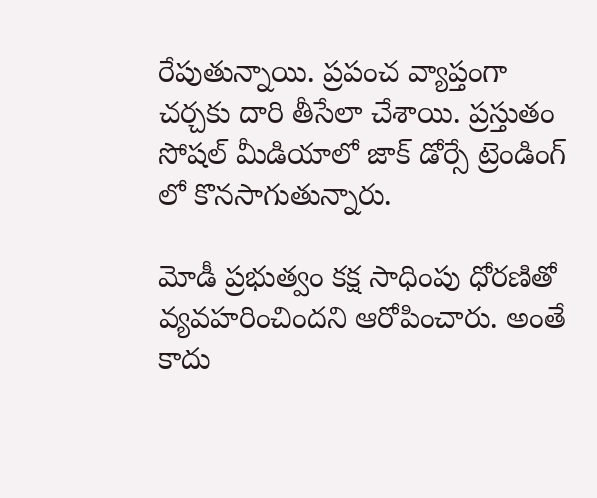రేపుతున్నాయి. ప్ర‌పంచ వ్యాప్తంగా చ‌ర్చ‌కు దారి తీసేలా చేశాయి. ప్ర‌స్తుతం సోష‌ల్ మీడియాలో జాక్ డోర్సే ట్రెండింగ్ లో కొన‌సాగుతున్నారు.

మోడీ ప్ర‌భుత్వం క‌క్ష సాధింపు ధోర‌ణితో వ్య‌వ‌హ‌రించింద‌ని ఆరోపించారు. అంతే కాదు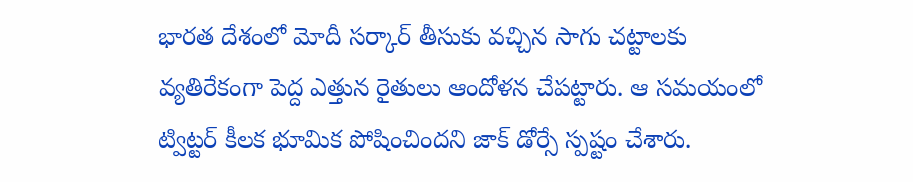భార‌త దేశంలో మోదీ స‌ర్కార్ తీసుకు వ‌చ్చిన సాగు చ‌ట్టాల‌కు వ్య‌తిరేకంగా పెద్ద ఎత్తున రైతులు ఆందోళ‌న చేప‌ట్టారు. ఆ స‌మ‌యంలో ట్విట్ట‌ర్ కీల‌క భూమిక పోషించింద‌ని జాక్ డోర్సే స్ప‌ష్టం చేశారు.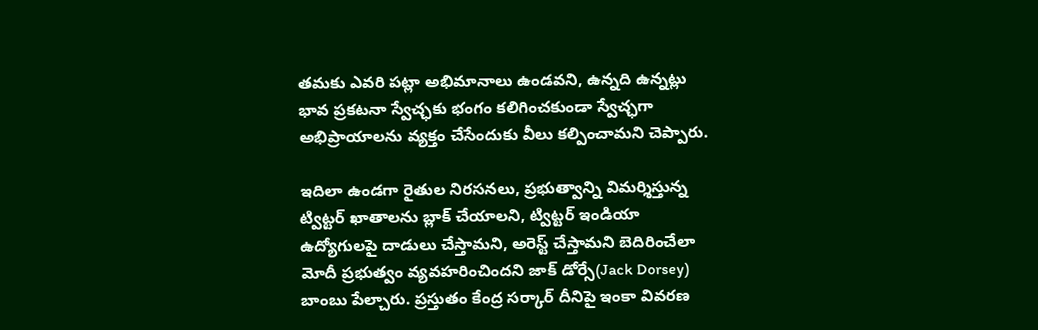త‌మ‌కు ఎవ‌రి ప‌ట్లా అభిమానాలు ఉండ‌వ‌ని, ఉన్న‌ది ఉన్న‌ట్లు భావ ప్ర‌క‌ట‌నా స్వేచ్ఛ‌కు భంగం క‌లిగించ‌కుండా స్వేచ్ఛ‌గా అభిప్రాయాల‌ను వ్య‌క్తం చేసేందుకు వీలు క‌ల్పించామ‌ని చెప్పారు.

ఇదిలా ఉండ‌గా రైతుల నిర‌స‌న‌లు, ప్ర‌భుత్వాన్ని విమ‌ర్శిస్తున్న ట్విట్ట‌ర్ ఖాతాల‌ను బ్లాక్ చేయాల‌ని, ట్విట్ట‌ర్ ఇండియా ఉద్యోగుల‌పై దాడులు చేస్తామ‌ని, అరెస్ట్ చేస్తామ‌ని బెదిరించేలా మోదీ ప్ర‌భుత్వం వ్య‌వ‌హ‌రించింద‌ని జాక్ డోర్సే(Jack Dorsey) బాంబు పేల్చారు. ప్ర‌స్తుతం కేంద్ర స‌ర్కార్ దీనిపై ఇంకా వివ‌ర‌ణ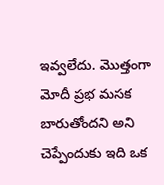ఇవ్వ‌లేదు. మొత్తంగా మోదీ ప్ర‌భ మ‌స‌క బారుతోంద‌ని అని చెప్పేందుకు ఇది ఒక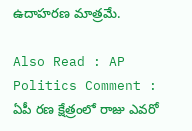ఉదాహ‌ర‌ణ మాత్ర‌మే.

Also Read : AP Politics Comment : ఏపీ ర‌ణ క్షేత్రంలో రాజు ఎవ‌రో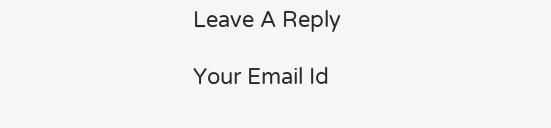Leave A Reply

Your Email Id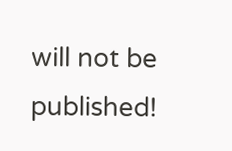will not be published!